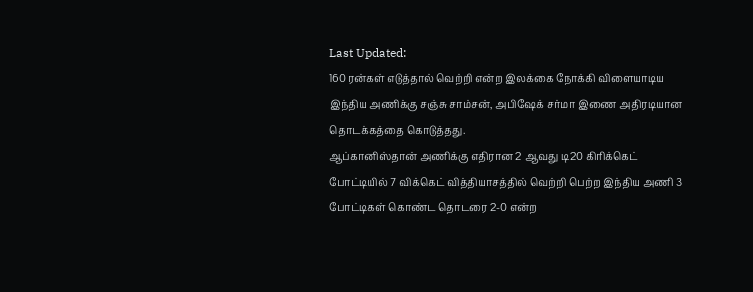Last Updated:
160 ரன்கள் எடுத்தால் வெற்றி என்ற இலக்கை நோக்கி விளையாடிய இந்திய அணிக்கு சஞ்சு சாம்சன், அபிஷேக் சர்மா இணை அதிரடியான தொடக்கத்தை கொடுத்தது.
ஆப்கானிஸ்தான் அணிக்கு எதிரான 2 ஆவது டி20 கிரிக்கெட் போட்டியில் 7 விக்கெட் வித்தியாசத்தில் வெற்றி பெற்ற இந்திய அணி 3 போட்டிகள் கொண்ட தொடரை 2-0 என்ற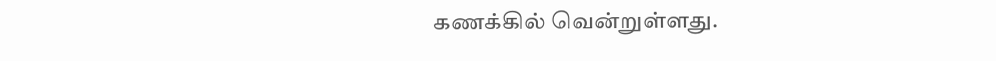கணக்கில் வென்றுள்ளது.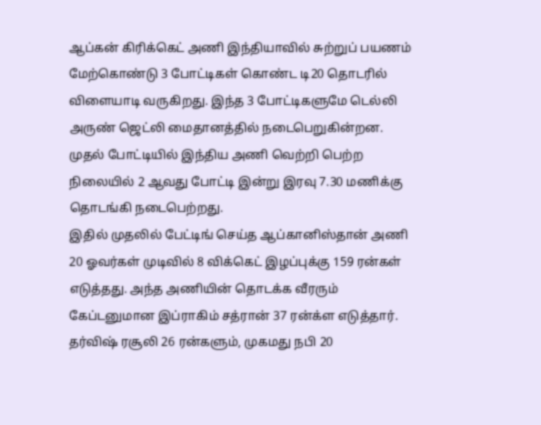ஆப்கன் கிரிக்கெட் அணி இந்தியாவில் சுற்றுப் பயணம் மேற்கொண்டு 3 போட்டிகள் கொண்ட டி20 தொடரில் விளையாடி வருகிறது. இந்த 3 போட்டிகளுமே டெல்லி அருண் ஜெட்லி மைதானத்தில் நடைபெறுகின்றன. முதல் போட்டியில் இந்திய அணி வெற்றி பெற்ற நிலையில் 2 ஆவது போட்டி இன்று இரவு 7.30 மணிக்கு தொடங்கி நடைபெற்றது.
இதில் முதலில் பேட்டிங் செய்த ஆப்கானிஸ்தான் அணி 20 ஓவர்கள் முடிவில் 8 விக்கெட் இழப்புக்கு 159 ரன்கள் எடுத்தது. அந்த அணியின் தொடக்க வீரரும் கேப்டனுமான இப்ராகிம் சத்ரான் 37 ரன்க்ள எடுத்தார்.
தர்விஷ் ரசூலி 26 ரன்களும், முகமது நபி 20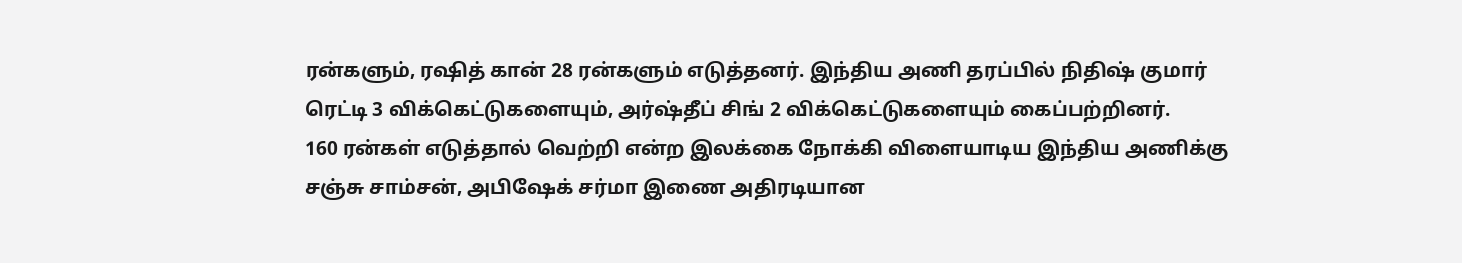ரன்களும், ரஷித் கான் 28 ரன்களும் எடுத்தனர். இந்திய அணி தரப்பில் நிதிஷ் குமார் ரெட்டி 3 விக்கெட்டுகளையும், அர்ஷ்தீப் சிங் 2 விக்கெட்டுகளையும் கைப்பற்றினர்.
160 ரன்கள் எடுத்தால் வெற்றி என்ற இலக்கை நோக்கி விளையாடிய இந்திய அணிக்கு சஞ்சு சாம்சன், அபிஷேக் சர்மா இணை அதிரடியான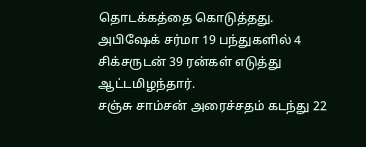தொடக்கத்தை கொடுத்தது. அபிஷேக் சர்மா 19 பந்துகளில் 4 சிக்சருடன் 39 ரன்கள் எடுத்து ஆட்டமிழந்தார்.
சஞ்சு சாம்சன் அரைச்சதம் கடந்து 22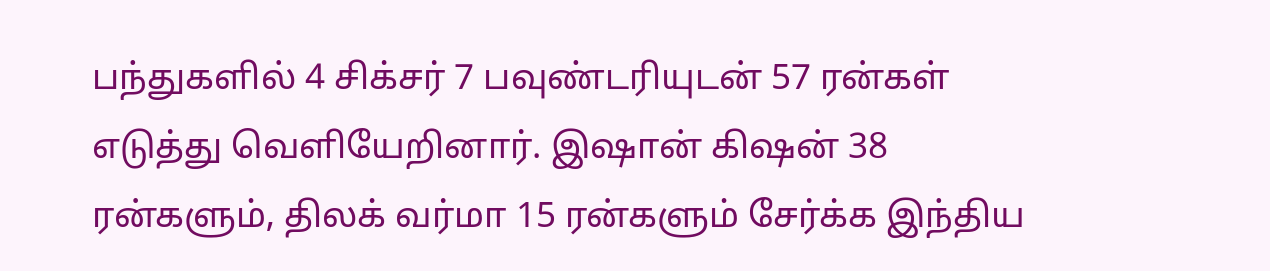பந்துகளில் 4 சிக்சர் 7 பவுண்டரியுடன் 57 ரன்கள் எடுத்து வெளியேறினார். இஷான் கிஷன் 38 ரன்களும், திலக் வர்மா 15 ரன்களும் சேர்க்க இந்திய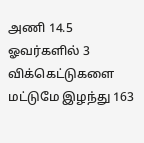அணி 14.5 ஓவர்களில் 3 விக்கெட்டுகளை மட்டுமே இழந்து 163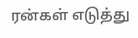ரன்கள் எடுத்து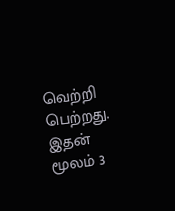வெற்றி பெற்றது.
இதன் மூலம் 3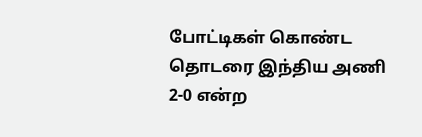போட்டிகள் கொண்ட தொடரை இந்திய அணி 2-0 என்ற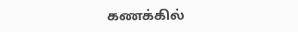கணக்கில்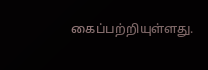கைப்பற்றியுள்ளது.